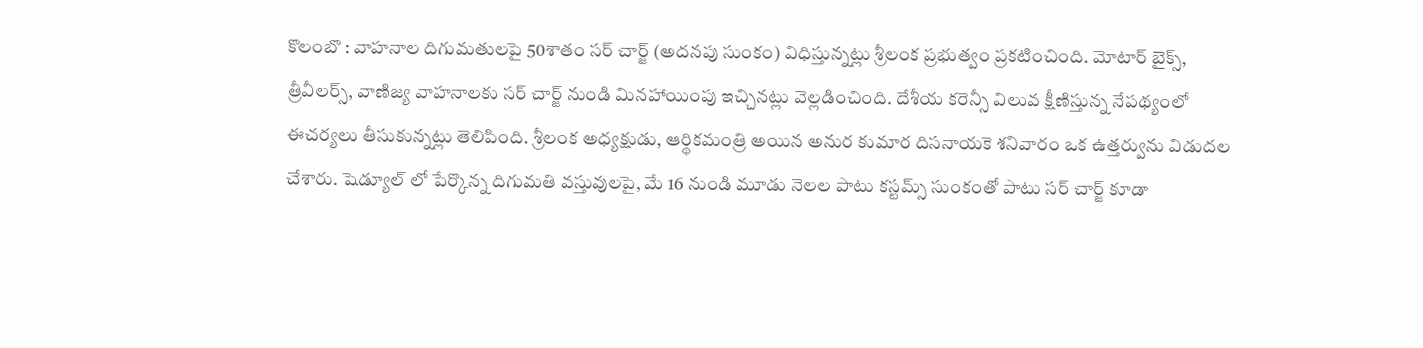కొలంబొ : వాహనాల దిగుమతులపై 50శాతం సర్ చార్జ్ (అదనపు సుంకం) విధిస్తున్నట్లు శ్రీలంక ప్రభుత్వం ప్రకటించింది. మోటార్ బైక్స్, త్రీవీలర్స్, వాణిజ్య వాహనాలకు సర్ చార్జ్ నుండి మినహాయింపు ఇచ్చినట్లు వెల్లడించింది. దేశీయ కరెన్సీ విలువ క్షీణిస్తున్న నేపథ్యంలో ఈచర్యలు తీసుకున్నట్లు తెలిపింది. శ్రీలంక అధ్యక్షుడు, ఆర్థికమంత్రి అయిన అనుర కుమార దిసనాయకె శనివారం ఒక ఉత్తర్వును విడుదల చేశారు. షెడ్యూల్ లో పేర్కొన్న దిగుమతి వస్తువులపై, మే 16 నుండి మూడు నెలల పాటు కస్టమ్స్ సుంకంతో పాటు సర్ చార్జ్ కూడా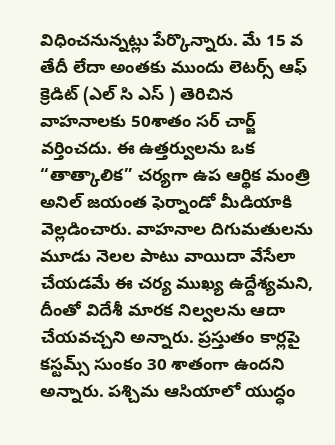విధించనున్నట్లు పేర్కొన్నారు. మే 15 వ తేదీ లేదా అంతకు ముందు లెటర్స్ ఆఫ్ క్రెడిట్ (ఎల్ సి ఎస్ ) తెరిచిన వాహనాలకు 50శాతం సర్ చార్జ్ వర్తించదు. ఈ ఉత్తర్వులను ఒక “తాత్కాలిక” చర్యగా ఉప ఆర్థిక మంత్రి అనిల్ జయంత ఫెర్నాండో మీడియాకి వెల్లడించారు. వాహనాల దిగుమతులను మూడు నెలల పాటు వాయిదా వేసేలా చేయడమే ఈ చర్య ముఖ్య ఉద్దేశ్యమని, దీంతో విదేశీ మారక నిల్వలను ఆదా చేయవచ్చని అన్నారు. ప్రస్తుతం కార్లపై కస్టమ్స్ సుంకం 30 శాతంగా ఉందని అన్నారు. పశ్చిమ ఆసియాలో యుద్ధం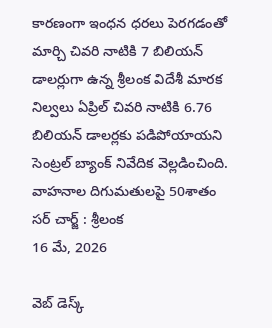కారణంగా ఇంధన ధరలు పెరగడంతో మార్చి చివరి నాటికి 7 బిలియన్ డాలర్లుగా ఉన్న శ్రీలంక విదేశీ మారక నిల్వలు ఏప్రిల్ చివరి నాటికి 6.76 బిలియన్ డాలర్లకు పడిపోయాయని సెంట్రల్ బ్యాంక్ నివేదిక వెల్లడించింది.
వాహనాల దిగుమతులపై 50శాతం సర్ చార్జ్ : శ్రీలంక
16 మే, 2026

వెబ్ డెస్క్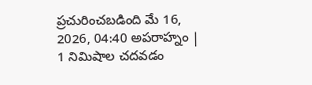ప్రచురించబడింది మే 16, 2026, 04:40 అపరాహ్నం | 1 నిమిషాల చదవడం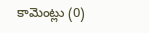కామెంట్లు (0)